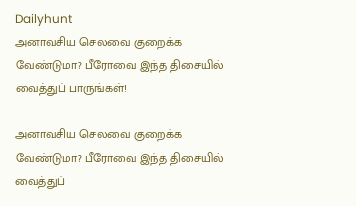Dailyhunt
அனாவசிய செலவை குறைக்க வேண்டுமா? பீரோவை இந்த திசையில் வைத்துப் பாருங்கள்!

அனாவசிய செலவை குறைக்க வேண்டுமா? பீரோவை இந்த திசையில் வைத்துப்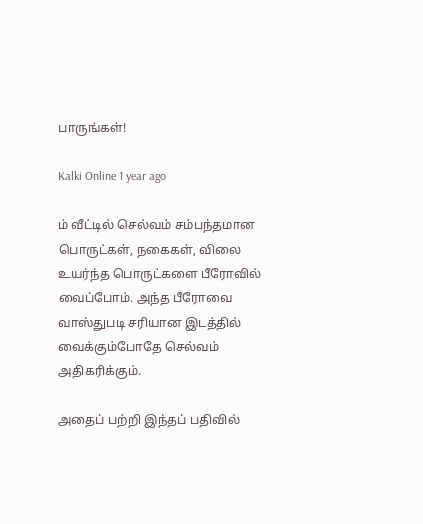பாருங்கள்!

Kalki Online 1 year ago

ம் வீட்டில் செல்வம் சம்பந்தமான பொருட்கள், நகைகள், விலை உயர்ந்த பொருட்களை பீரோவில் வைப்போம். அந்த பீரோவை வாஸ்துபடி சரியான இடத்தில் வைக்கும்போதே செல்வம் அதிகரிக்கும்.

அதைப் பற்றி இந்தப் பதிவில்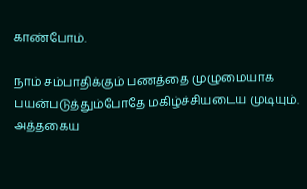காண்போம்.

நாம் சம்பாதிக்கும் பணத்தை முழுமையாக பயன்படுத்தும்போதே மகிழ்ச்சியடைய முடியும். அத்தகைய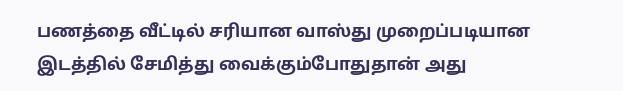பணத்தை வீட்டில் சரியான வாஸ்து முறைப்படியான இடத்தில் சேமித்து வைக்கும்போதுதான் அது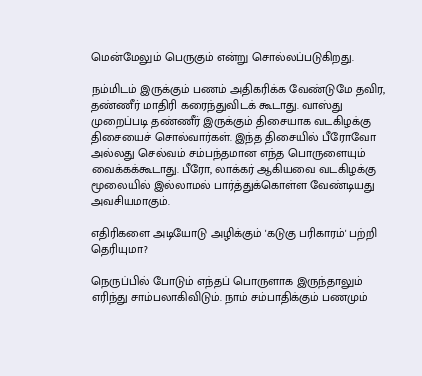மென்மேலும் பெருகும் என்று சொல்லப்படுகிறது.

நம்மிடம் இருக்கும் பணம் அதிகரிக்க வேண்டுமே தவிர, தண்ணீர் மாதிரி கரைந்துவிடக் கூடாது. வாஸ்து முறைப்படி தண்ணீர் இருக்கும் திசையாக வடகிழக்கு திசையைச் சொல்வார்கள். இந்த திசையில் பீரோவோ அல்லது செல்வம் சம்பந்தமான எந்த பொருளையும் வைக்கக்கூடாது. பீரோ, லாக்கர் ஆகியவை வடகிழக்கு மூலையில் இல்லாமல் பார்த்துக்கொள்ள வேண்டியது அவசியமாகும்.

எதிரிகளை அடியோடு அழிக்கும் 'கடுகு பரிகாரம்' பற்றி தெரியுமா?

நெருப்பில் போடும் எந்தப் பொருளாக இருந்தாலும் எரிந்து சாம்பலாகிவிடும். நாம் சம்பாதிக்கும் பணமும்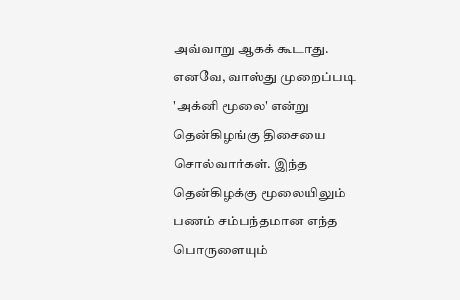அவ்வாறு ஆகக் கூடாது. எனவே, வாஸ்து முறைப்படி 'அக்னி மூலை' என்று தென்கிழங்கு திசையை சொல்வார்கள். இந்த தென்கிழக்கு மூலையிலும் பணம் சம்பந்தமான எந்த பொருளையும்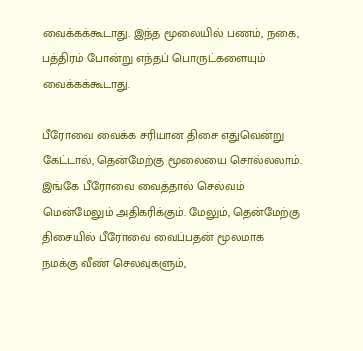வைக்கக்கூடாது. இந்த மூலையில் பணம், நகை, பத்திரம் போன்று எந்தப் பொருட்களையும் வைக்கக்கூடாது.

பீரோவை வைக்க சரியான திசை எதுவென்று கேட்டால், தென்மேற்கு மூலையை சொல்லலாம். இங்கே பீரோவை வைத்தால் செல்வம் மென்மேலும் அதிகரிக்கும். மேலும், தென்மேற்கு திசையில் பீரோவை வைப்பதன் மூலமாக நமக்கு வீண் செலவுகளும்,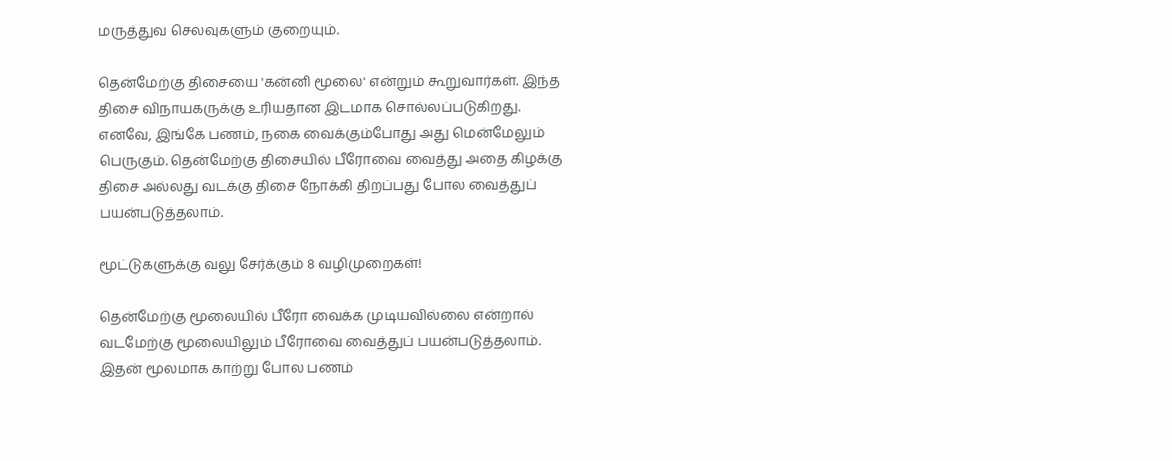மருத்துவ செலவுகளும் குறையும்.

தென்மேற்கு திசையை 'கன்னி மூலை' என்றும் கூறுவார்கள். இந்த திசை விநாயகருக்கு உரியதான இடமாக சொல்லப்படுகிறது. எனவே, இங்கே பணம், நகை வைக்கும்போது அது மென்மேலும் பெருகும். தென்மேற்கு திசையில் பீரோவை வைத்து அதை கிழக்கு திசை அல்லது வடக்கு திசை நோக்கி திறப்பது போல வைத்துப் பயன்படுத்தலாம்.

மூட்டுகளுக்கு வலு சேர்க்கும் 8 வழிமுறைகள்!

தென்மேற்கு மூலையில் பீரோ வைக்க முடியவில்லை என்றால் வடமேற்கு மூலையிலும் பீரோவை வைத்துப் பயன்படுத்தலாம். இதன் மூலமாக காற்று போல பணம்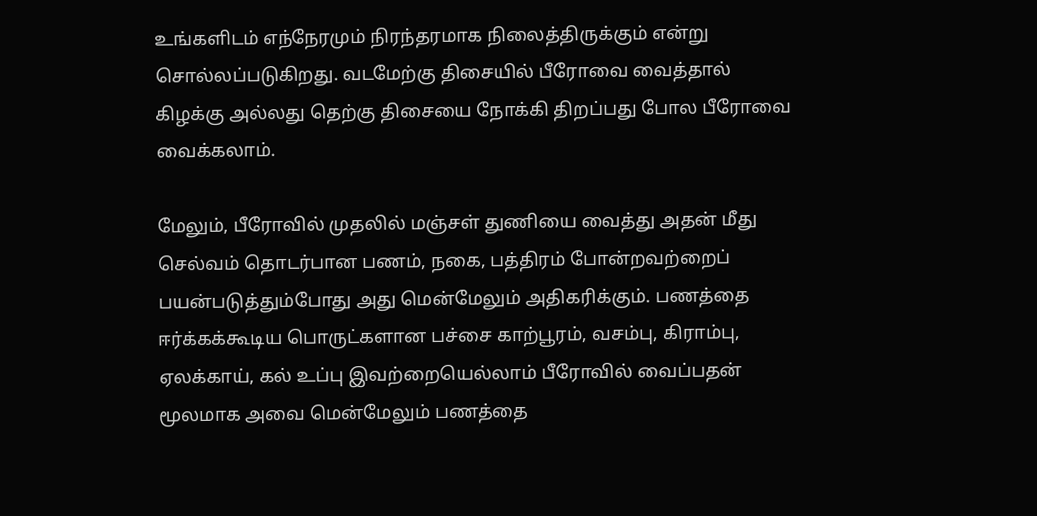உங்களிடம் எந்நேரமும் நிரந்தரமாக நிலைத்திருக்கும் என்று சொல்லப்படுகிறது. வடமேற்கு திசையில் பீரோவை வைத்தால் கிழக்கு அல்லது தெற்கு திசையை நோக்கி திறப்பது போல பீரோவை வைக்கலாம்.

மேலும், பீரோவில் முதலில் மஞ்சள் துணியை வைத்து அதன் மீது செல்வம் தொடர்பான பணம், நகை, பத்திரம் போன்றவற்றைப் பயன்படுத்தும்போது அது மென்மேலும் அதிகரிக்கும். பணத்தை ஈர்க்கக்கூடிய பொருட்களான பச்சை காற்பூரம், வசம்பு, கிராம்பு, ஏலக்காய், கல் உப்பு இவற்றையெல்லாம் பீரோவில் வைப்பதன் மூலமாக அவை மென்மேலும் பணத்தை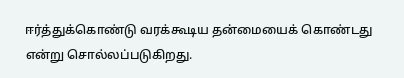ஈர்த்துக்கொண்டு வரக்கூடிய தன்மையைக் கொண்டது என்று சொல்லப்படுகிறது.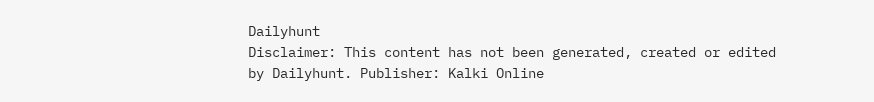Dailyhunt
Disclaimer: This content has not been generated, created or edited by Dailyhunt. Publisher: Kalki Online